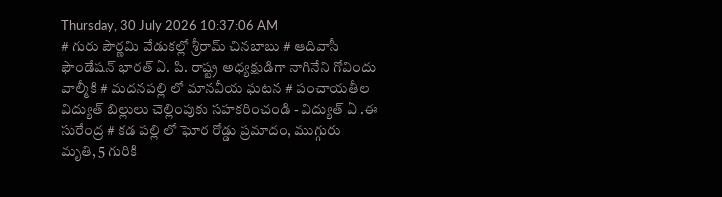Thursday, 30 July 2026 10:37:06 AM
# గురు పౌర్ణమి వేడుకల్లో శ్రీరామ్ చినబాబు # ఆదివాసీ ఫౌండేషన్ భారత్ ఏ. పి. రాష్ట్ర అధ్యక్షుడిగా నాగినేని గోవిందు వాల్మీకి # మదనపల్లి లో మానవీయ ఘటన # పంచాయతీల విద్యుత్ బిల్లులు చెల్లింపుకు సహకరించండి - విద్యుత్ ఏ .ఈ సురేంద్ర # కడ పల్లి లో ఘోర రోడ్డు ప్రమాదం, ముగ్గురు మృతి, 5 గురికి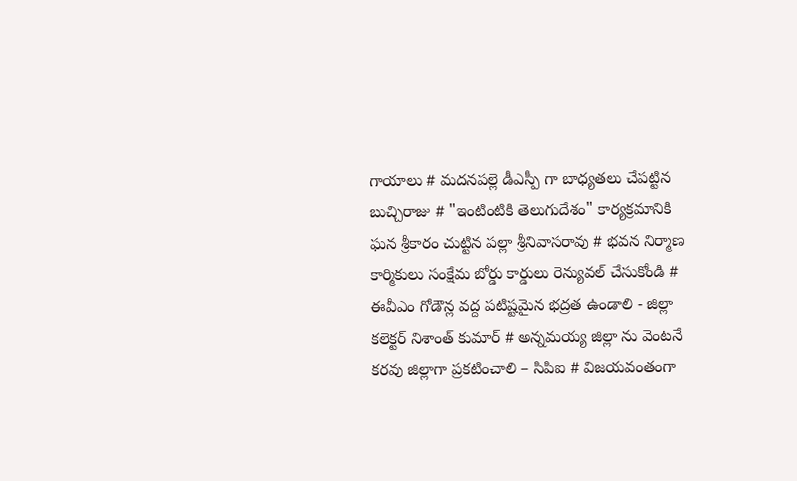గాయాలు # మదనపల్లె డీఎస్పీ గా బాధ్యతలు చేపట్టిన బుచ్చిరాజు # "ఇంటింటికి తెలుగుదేశం" కార్యక్రమానికి ఘన శ్రీకారం చుట్టిన పల్లా శ్రీనివాసరావు # భవన నిర్మాణ కార్మికులు సంక్షేమ బోర్డు కార్డులు రెన్యువల్ చేసుకోండి # ఈవీఎం గోడౌన్ల వద్ద పటిష్టమైన భద్రత ఉండాలి - జిల్లా కలెక్టర్ నిశాంత్ కుమార్ # అన్నమయ్య జిల్లా ను వెంటనే కరవు జిల్లాగా ప్రకటించాలి – సిపిఐ # విజయవంతంగా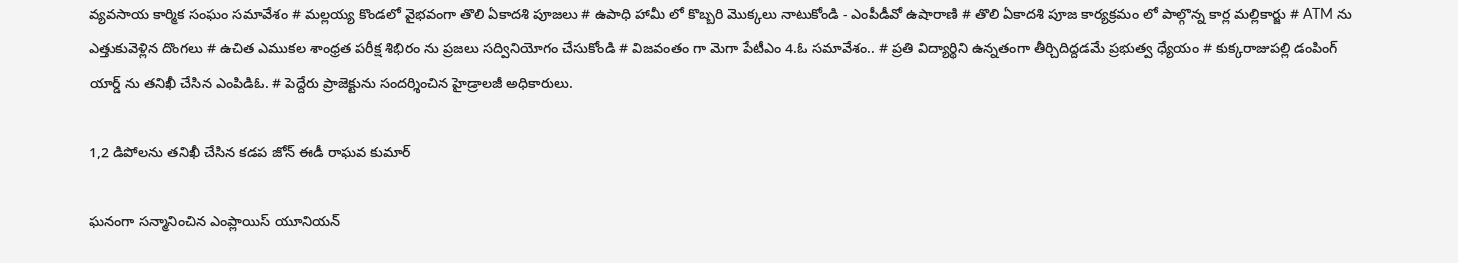వ్యవసాయ కార్మిక సంఘం సమావేశం # మల్లయ్య కొండలో వైభవంగా తొలి ఏకాదశి పూజలు # ఉపాధి హామీ లో కొబ్బరి మొక్కలు నాటుకోండి - ఎంపీడీవో ఉషారాణి # తొలి ఏకాదశి పూజ కార్యక్రమం లో పాల్గొన్న కార్ల మల్లికార్జు # ATM ను ఎత్తుకువెళ్లిన దొంగలు # ఉచిత ఎముకల శాంధ్రత పరీక్ష శిభిరం ను ప్రజలు సద్వినియోగం చేసుకోండి # విజవంతం గా మెగా పేటీఎం 4.ఓ సమావేశం.. # ప్రతి విద్యార్థిని ఉన్నతంగా తీర్చిదిద్దడమే ప్రభుత్వ ధ్యేయం # కుక్కరాజుపల్లి డంపింగ్ యార్డ్ ను తనిఖీ చేసిన ఎంపిడిఓ. # పెద్దేరు ప్రాజెక్టును సందర్శించిన హైడ్రాలజీ అధికారులు.

1,2 డిపోలను తనిఖీ చేసిన కడప జోన్ ఈడీ రాఘవ కుమార్

ఘనంగా సన్మానించిన ఎంప్లాయిస్ యూనియన్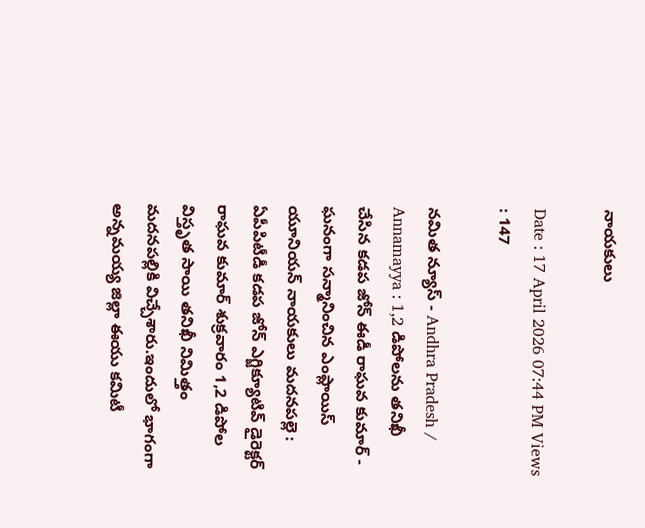నాయకులు

Date : 17 April 2026 07:44 PM Views : 147

నమిత న్యూస్ - Andhra Pradesh / Annamayya : 1,2 డిపోలను తనిఖీ చేసిన కడప జోన్ ఈడీ రాఘవ కుమార్ - ఘనంగా సన్మానించిన ఎంప్లాయిస్ యూనియన్ నాయకులు మదనపల్లె : ఏపీపిటీడీ కడప జోన్ ఎగ్జిక్యూటివ్ డైరెక్టర్ రాఘవ కుమార్ శుక్రవారం 1,2 డిపోల విస్తృత సాయి తనిఖీ నిమిత్తం మదనపల్లికి విచ్చేశారు.ఇందులో భాగంగా అన్నమయ్య జిల్లా ఈయు కమిటీ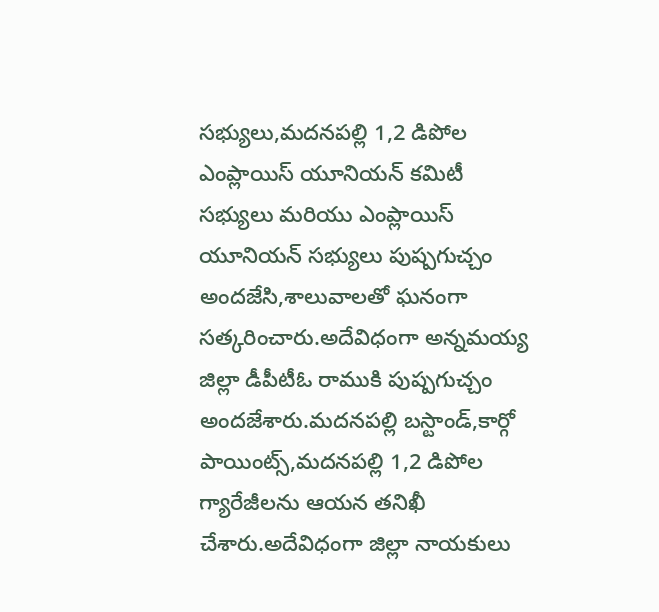సభ్యులు,మదనపల్లి 1,2 డిపోల ఎంప్లాయిస్ యూనియన్ కమిటీ సభ్యులు మరియు ఎంప్లాయిస్ యూనియన్ సభ్యులు పుష్పగుచ్చం అందజేసి,శాలువాలతో ఘనంగా సత్కరించారు.అదేవిధంగా అన్నమయ్య జిల్లా డీపీటీఓ రాముకి పుష్పగుచ్చం అందజేశారు.మదనపల్లి బస్టాండ్,కార్గో పాయింట్స్,మదనపల్లి 1,2 డిపోల గ్యారేజీలను ఆయన తనిఖీ చేశారు.అదేవిధంగా జిల్లా నాయకులు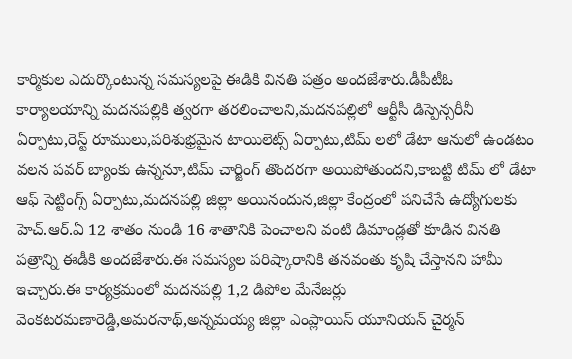కార్మికుల ఎదుర్కొంటున్న సమస్యలపై ఈడికి వినతి పత్రం అందజేశారు.డీపీటీఓ కార్యాలయాన్ని మదనపల్లికి త్వరగా తరలించాలని,మదనపల్లిలో ఆర్టీసీ డిస్పెన్సరీనీ ఏర్పాటు,రెస్ట్ రూములు,పరిశుభ్రమైన టాయిలెట్స్ ఏర్పాటు,టిమ్ లలో డేటా ఆనులో ఉండటం వలన పవర్ బ్యాంకు ఉన్ననూ,టిమ్ చార్జింగ్ తొందరగా అయిపోతుందని,కాబట్టి టిమ్ లో డేటా ఆఫ్ సెట్టింగ్స్ ఏర్పాటు,మదనపల్లి జిల్లా అయినందున,జిల్లా కేంద్రంలో పనిచేసే ఉద్యోగులకు హెచ్.ఆర్.ఏ 12 శాతం నుండి 16 శాతానికి పెంచాలని వంటి డిమాండ్లతో కూడిన వినతి పత్రాన్ని ఈడీకి అందజేశారు.ఈ సమస్యల పరిష్కారానికి తనవంతు కృషి చేస్తానని హామీ ఇచ్చారు.ఈ కార్యక్రమంలో మదనపల్లి 1,2 డిపోల మేనేజర్లు వెంకటరమణారెడ్డి,అమరనాథ్,అన్నమయ్య జిల్లా ఎంప్లాయిస్ యూనియన్ చైర్మన్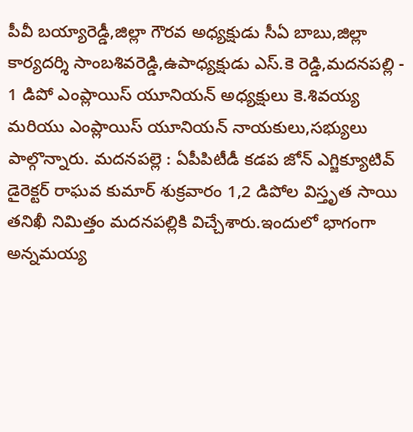పీవీ బయ్యారెడ్డీ,జిల్లా గౌరవ అధ్యక్షుడు సీఏ బాబు,జిల్లా కార్యదర్శి సాంబశివరెడ్డి,ఉపాధ్యక్షుడు ఎస్.కె రెడ్డి,మదనపల్లి - 1 డిపో ఎంప్లాయిస్ యూనియన్ అధ్యక్షులు కె.శివయ్య మరియు ఎంప్లాయిస్ యూనియన్ నాయకులు,సభ్యులు పాల్గొన్నారు. మదనపల్లె : ఏపీపిటీడీ కడప జోన్ ఎగ్జిక్యూటివ్ డైరెక్టర్ రాఘవ కుమార్ శుక్రవారం 1,2 డిపోల విస్తృత సాయి తనిఖీ నిమిత్తం మదనపల్లికి విచ్చేశారు.ఇందులో భాగంగా అన్నమయ్య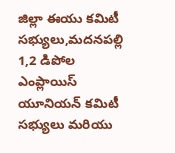జిల్లా ఈయు కమిటీ సభ్యులు,మదనపల్లి 1,2 డిపోల ఎంప్లాయిస్ యూనియన్ కమిటీ సభ్యులు మరియు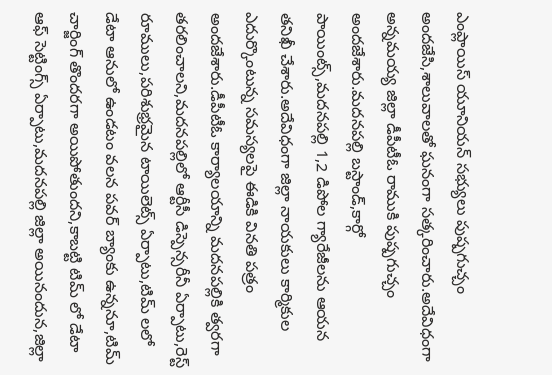ఎంప్లాయిస్ యూనియన్ సభ్యులు పుష్పగుచ్చం అందజేసి,శాలువాలతో ఘనంగా సత్కరించారు.అదేవిధంగా అన్నమయ్య జిల్లా డీపీటీఓ రాముకి పుష్పగుచ్చం అందజేశారు.మదనపల్లి బస్టాండ్,కార్గో పాయింట్స్,మదనపల్లి 1,2 డిపోల గ్యారేజీలను ఆయన తనిఖీ చేశారు.అదేవిధంగా జిల్లా నాయకులు కార్మికుల ఎదుర్కొంటున్న సమస్యలపై ఈడికి వినతి పత్రం అందజేశారు.డీపీటీఓ కార్యాలయాన్ని మదనపల్లికి త్వరగా తరలించాలని,మదనపల్లిలో ఆర్టీసీ డిస్పెన్సరీనీ ఏర్పాటు,రెస్ట్ రూములు,పరిశుభ్రమైన టాయిలెట్స్ ఏర్పాటు,టిమ్ లలో డేటా ఆనులో ఉండటం వలన పవర్ బ్యాంకు ఉన్ననూ,టిమ్ చార్జింగ్ తొందరగా అయిపోతుందని,కాబట్టి టిమ్ లో డేటా ఆఫ్ సెట్టింగ్స్ ఏర్పాటు,మదనపల్లి జిల్లా అయినందున,జిల్లా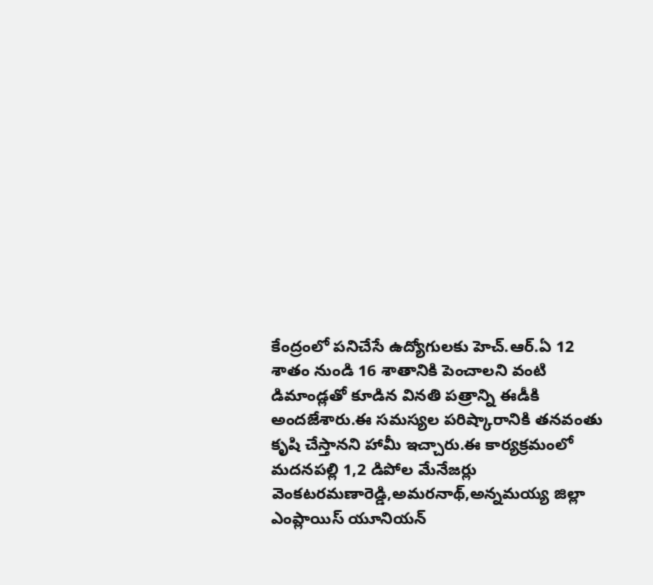కేంద్రంలో పనిచేసే ఉద్యోగులకు హెచ్.ఆర్.ఏ 12 శాతం నుండి 16 శాతానికి పెంచాలని వంటి డిమాండ్లతో కూడిన వినతి పత్రాన్ని ఈడీకి అందజేశారు.ఈ సమస్యల పరిష్కారానికి తనవంతు కృషి చేస్తానని హామీ ఇచ్చారు.ఈ కార్యక్రమంలో మదనపల్లి 1,2 డిపోల మేనేజర్లు వెంకటరమణారెడ్డి,అమరనాథ్,అన్నమయ్య జిల్లా ఎంప్లాయిస్ యూనియన్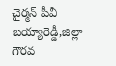చైర్మన్ పీవీ బయ్యారెడ్డీ,జిల్లా గౌరవ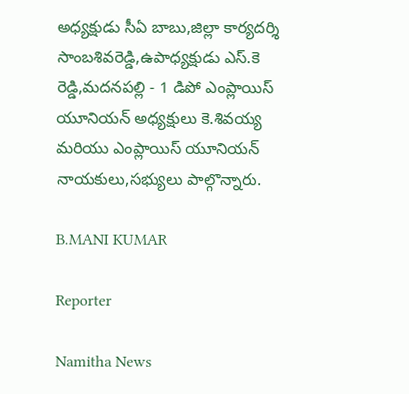అధ్యక్షుడు సీఏ బాబు,జిల్లా కార్యదర్శి సాంబశివరెడ్డి,ఉపాధ్యక్షుడు ఎస్.కె రెడ్డి,మదనపల్లి - 1 డిపో ఎంప్లాయిస్ యూనియన్ అధ్యక్షులు కె.శివయ్య మరియు ఎంప్లాయిస్ యూనియన్ నాయకులు,సభ్యులు పాల్గొన్నారు.

B.MANI KUMAR

Reporter

Namitha News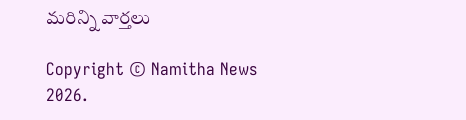మరిన్ని వార్తలు

Copyright © Namitha News 2026.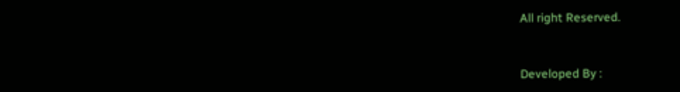All right Reserved.



Developed By :